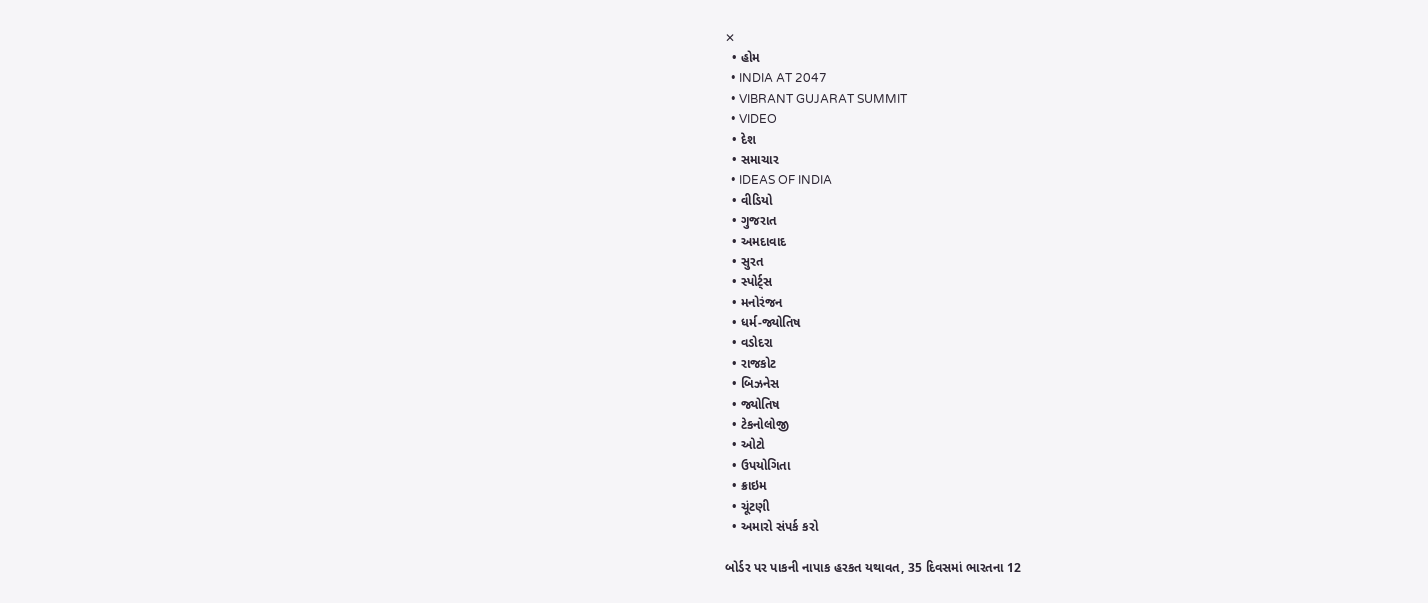✕
  • હોમ
  • INDIA AT 2047
  • VIBRANT GUJARAT SUMMIT
  • VIDEO
  • દેશ
  • સમાચાર
  • IDEAS OF INDIA
  • વીડિયો
  • ગુજરાત
  • અમદાવાદ
  • સુરત
  • સ્પોર્ટ્સ
  • મનોરંજન
  • ધર્મ-જ્યોતિષ
  • વડોદરા
  • રાજકોટ
  • બિઝનેસ
  • જ્યોતિષ
  • ટેકનોલોજી
  • ઓટો
  • ઉપયોગિતા
  • ક્રાઇમ
  • ચૂંટણી
  • અમારો સંપર્ક કરો

બોર્ડર પર પાકની નાપાક હરકત યથાવત, 35 દિવસમાં ભારતના 12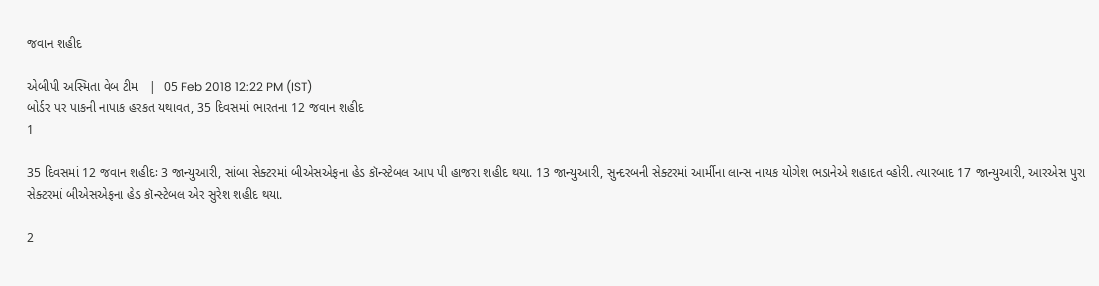જવાન શહીદ

એબીપી અસ્મિતા વેબ ટીમ   |  05 Feb 2018 12:22 PM (IST)
બોર્ડર પર પાકની નાપાક હરકત યથાવત, 35 દિવસમાં ભારતના 12 જવાન શહીદ
1

35 દિવસમાં 12 જવાન શહીદઃ 3 જાન્યુઆરી, સાંબા સેક્ટરમાં બીએસએફના હેડ કૉન્સ્ટેબલ આપ પી હાજરા શહીદ થયા. 13 જાન્યુઆરી, સુન્દરબની સેક્ટરમાં આર્મીના લાન્સ નાયક યોગેશ ભડાનેએ શહાદત વ્હોરી. ત્યારબાદ 17 જાન્યુઆરી, આરએસ પુરા સેક્ટરમાં બીએસએફના હેડ કૉન્સ્ટેબલ એર સુરેશ શહીદ થયા.

2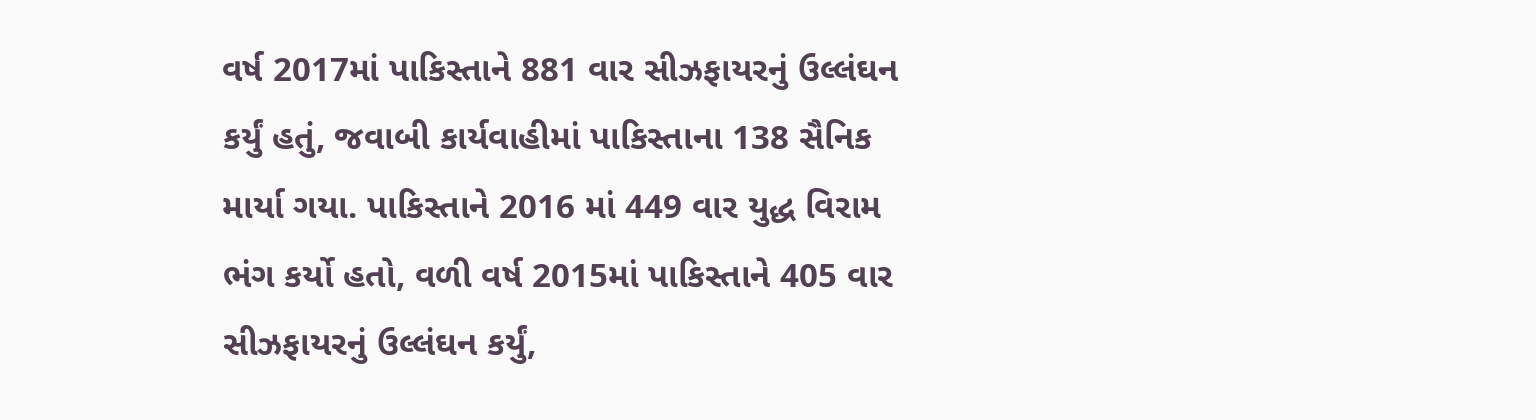વર્ષ 2017માં પાકિસ્તાને 881 વાર સીઝફાયરનું ઉલ્લંઘન કર્યું હતું, જવાબી કાર્યવાહીમાં પાકિસ્તાના 138 સૈનિક માર્યા ગયા. પાકિસ્તાને 2016 માં 449 વાર યુદ્ધ વિરામ ભંગ કર્યો હતો, વળી વર્ષ 2015માં પાકિસ્તાને 405 વાર સીઝફાયરનું ઉલ્લંઘન કર્યું,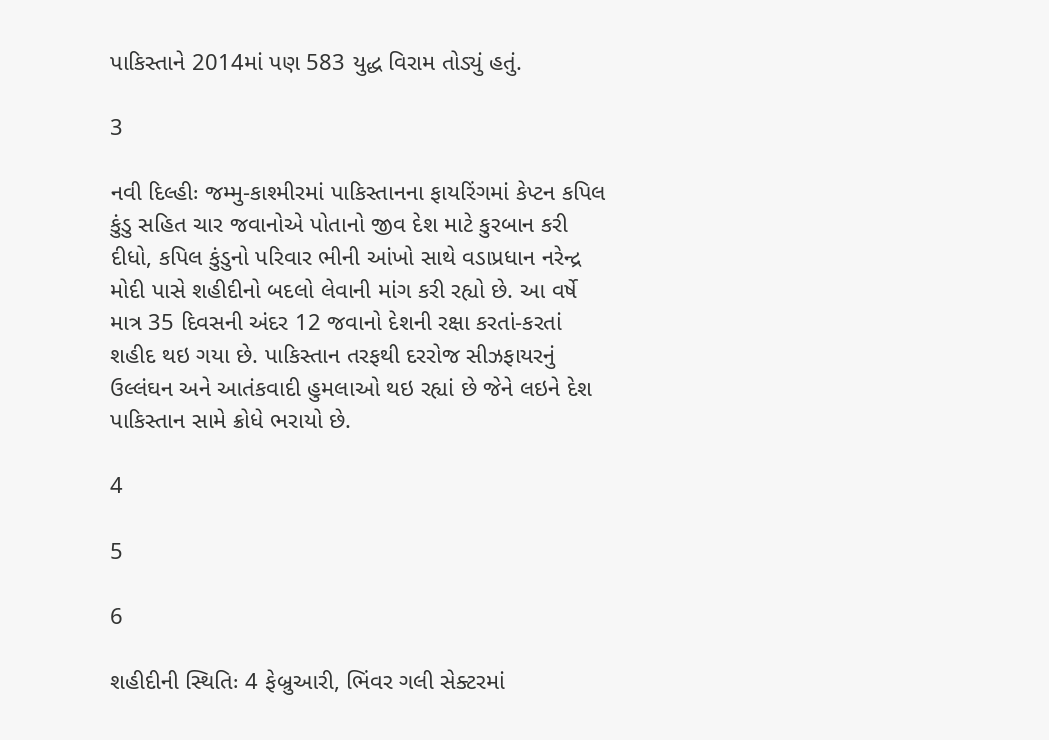પાકિસ્તાને 2014માં પણ 583 યુદ્ધ વિરામ તોડ્યું હતું.

3

નવી દિલ્હીઃ જમ્મુ-કાશ્મીરમાં પાકિસ્તાનના ફાયરિંગમાં કેપ્ટન કપિલ કુંડુ સહિત ચાર જવાનોએ પોતાનો જીવ દેશ માટે કુરબાન કરી દીધો, કપિલ કુંડુનો પરિવાર ભીની આંખો સાથે વડાપ્રધાન નરેન્દ્ર મોદી પાસે શહીદીનો બદલો લેવાની માંગ કરી રહ્યો છે. આ વર્ષે માત્ર 35 દિવસની અંદર 12 જવાનો દેશની રક્ષા કરતાં-કરતાં શહીદ થઇ ગયા છે. પાકિસ્તાન તરફથી દરરોજ સીઝફાયરનું ઉલ્લંઘન અને આતંકવાદી હુમલાઓ થઇ રહ્યાં છે જેને લઇને દેશ પાકિસ્તાન સામે ક્રોધે ભરાયો છે.

4

5

6

શહીદીની સ્થિતિઃ 4 ફેબ્રુઆરી, ભિંવર ગલી સેક્ટરમાં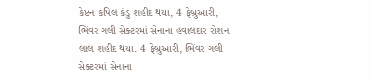કેપ્ટન કપિલ કંડુ શહીદ થયા, 4 ફેબ્રુઆરી, ભિંવર ગલી સેક્ટરમાં સેનાના હવાલદાર રોશન લાલ શહીદ થયા. 4 ફેબ્રુઆરી, ભિંવર ગલી સેક્ટરમાં સેનાના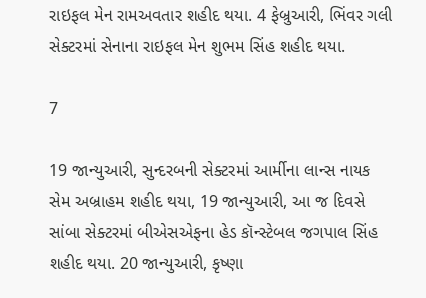રાઇફલ મેન રામઅવતાર શહીદ થયા. 4 ફેબ્રુઆરી, ભિંવર ગલી સેક્ટરમાં સેનાના રાઇફલ મેન શુભમ સિંહ શહીદ થયા.

7

19 જાન્યુઆરી, સુન્દરબની સેક્ટરમાં આર્મીના લાન્સ નાયક સેમ અબ્રાહમ શહીદ થયા, 19 જાન્યુઆરી, આ જ દિવસે સાંબા સેક્ટરમાં બીએસએફના હેડ કૉન્સ્ટેબલ જગપાલ સિંહ શહીદ થયા. 20 જાન્યુઆરી, કૃષ્ણા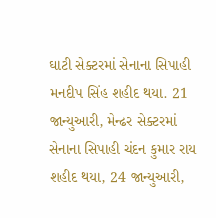ઘાટી સેક્ટરમાં સેનાના સિપાહી મનદીપ સિંહ શહીદ થયા. 21 જાન્યુઆરી, મેન્ઢર સેક્ટરમાં સેનાના સિપાહી ચંદન કુમાર રાય શહીદ થયા, 24 જાન્યુઆરી,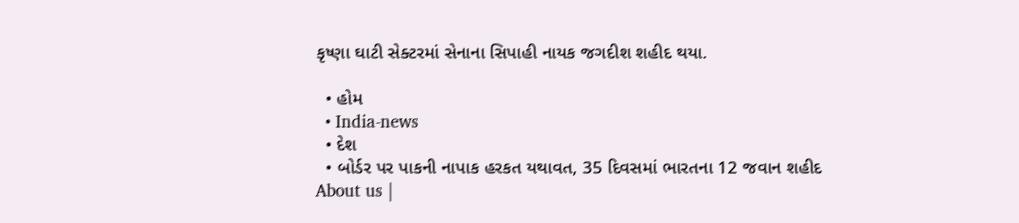કૃષ્ણા ઘાટી સેક્ટરમાં સેનાના સિપાહી નાયક જગદીશ શહીદ થયા.

  • હોમ
  • India-news
  • દેશ
  • બોર્ડર પર પાકની નાપાક હરકત યથાવત, 35 દિવસમાં ભારતના 12 જવાન શહીદ
About us |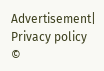Advertisement| Privacy policy
©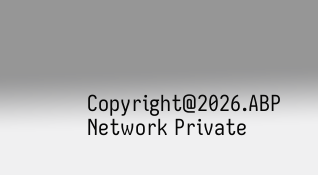Copyright@2026.ABP Network Private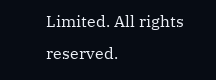Limited. All rights reserved.